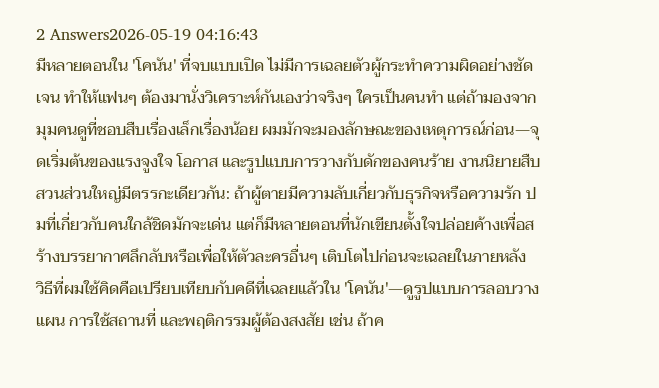2 Answers2026-05-19 04:16:43
มีหลายตอนใน 'โคนัน' ที่จบแบบเปิด ไม่มีการเฉลยตัวผู้กระทำความผิดอย่างชัดเจน ทำให้แฟนๆ ต้องมานั่งวิเคราะห์กันเองว่าจริงๆ ใครเป็นคนทำ แต่ถ้ามองจากมุมคนดูที่ชอบสืบเรื่องเล็กเรื่องน้อย ผมมักจะมองลักษณะของเหตุการณ์ก่อน—จุดเริ่มต้นของแรงจูงใจ โอกาส และรูปแบบการวางกับดักของคนร้าย งานนิยายสืบสวนส่วนใหญ่มีตรรกะเดียวกัน: ถ้าผู้ตายมีความลับเกี่ยวกับธุรกิจหรือความรัก ปมที่เกี่ยวกับคนใกล้ชิดมักจะเด่น แต่ก็มีหลายตอนที่นักเขียนตั้งใจปล่อยค้างเพื่อสร้างบรรยากาศลึกลับหรือเพื่อให้ตัวละครอื่นๆ เติบโตไปก่อนจะเฉลยในภายหลัง
วิธีที่ผมใช้คิดคือเปรียบเทียบกับคดีที่เฉลยแล้วใน 'โคนัน'—ดูรูปแบบการลอบวางแผน การใช้สถานที่ และพฤติกรรมผู้ต้องสงสัย เช่น ถ้าค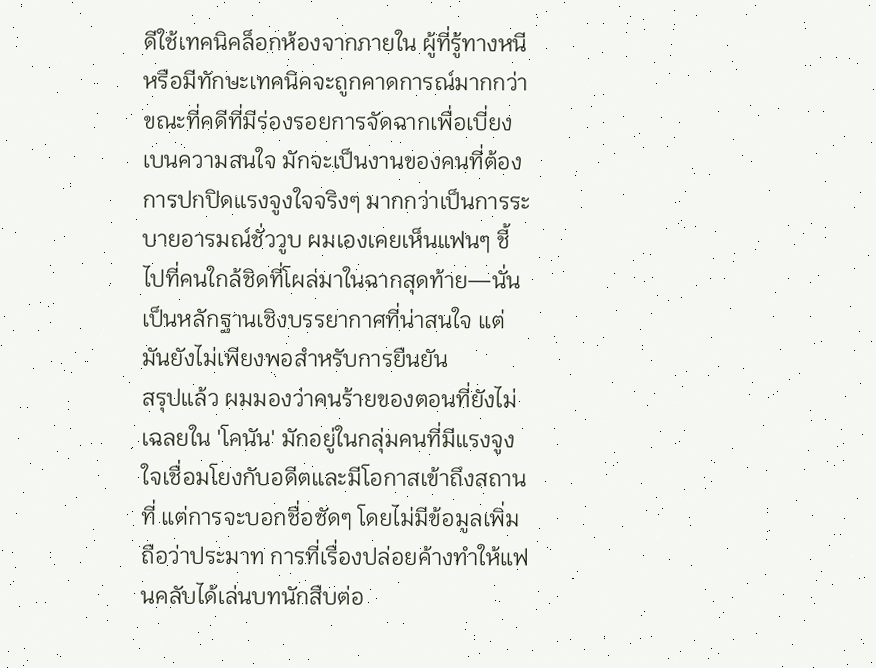ดีใช้เทคนิคล็อกห้องจากภายใน ผู้ที่รู้ทางหนีหรือมีทักษะเทคนิคจะถูกคาดการณ์มากกว่า ขณะที่คดีที่มีร่องรอยการจัดฉากเพื่อเบี่ยงเบนความสนใจ มักจะเป็นงานของคนที่ต้องการปกปิดแรงจูงใจจริงๆ มากกว่าเป็นการระบายอารมณ์ชั่ววูบ ผมเองเคยเห็นแฟนๆ ชี้ไปที่คนใกล้ชิดที่โผล่มาในฉากสุดท้าย—นั่นเป็นหลักฐานเชิงบรรยากาศที่น่าสนใจ แต่มันยังไม่เพียงพอสำหรับการยืนยัน
สรุปแล้ว ผมมองว่าคนร้ายของตอนที่ยังไม่เฉลยใน 'โคนัน' มักอยู่ในกลุ่มคนที่มีแรงจูงใจเชื่อมโยงกับอดีตและมีโอกาสเข้าถึงสถานที่ แต่การจะบอกชื่อชัดๆ โดยไม่มีข้อมูลเพิ่มถือว่าประมาท การที่เรื่องปล่อยค้างทำให้แฟนคลับได้เล่นบทนักสืบต่อ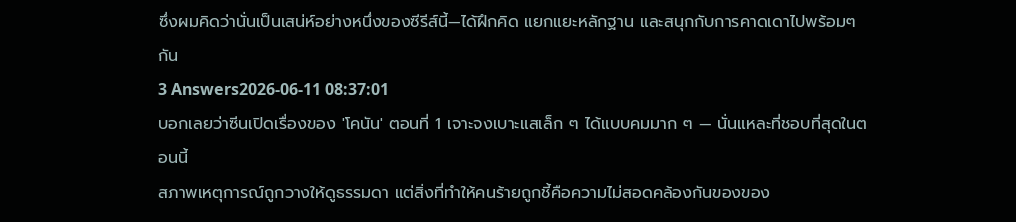ซึ่งผมคิดว่านั่นเป็นเสน่ห์อย่างหนึ่งของซีรีส์นี้—ได้ฝึกคิด แยกแยะหลักฐาน และสนุกกับการคาดเดาไปพร้อมๆ กัน
3 Answers2026-06-11 08:37:01
บอกเลยว่าซีนเปิดเรื่องของ 'โคนัน' ตอนที่ 1 เจาะจงเบาะแสเล็ก ๆ ได้แบบคมมาก ๆ — นั่นแหละที่ชอบที่สุดในตอนนี้
สภาพเหตุการณ์ถูกวางให้ดูธรรมดา แต่สิ่งที่ทำให้คนร้ายถูกชี้คือความไม่สอดคล้องกันของของ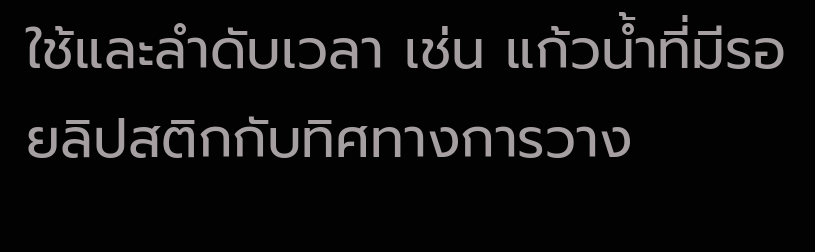ใช้และลำดับเวลา เช่น แก้วน้ำที่มีรอยลิปสติกกับทิศทางการวาง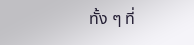ทั้ง ๆ ที่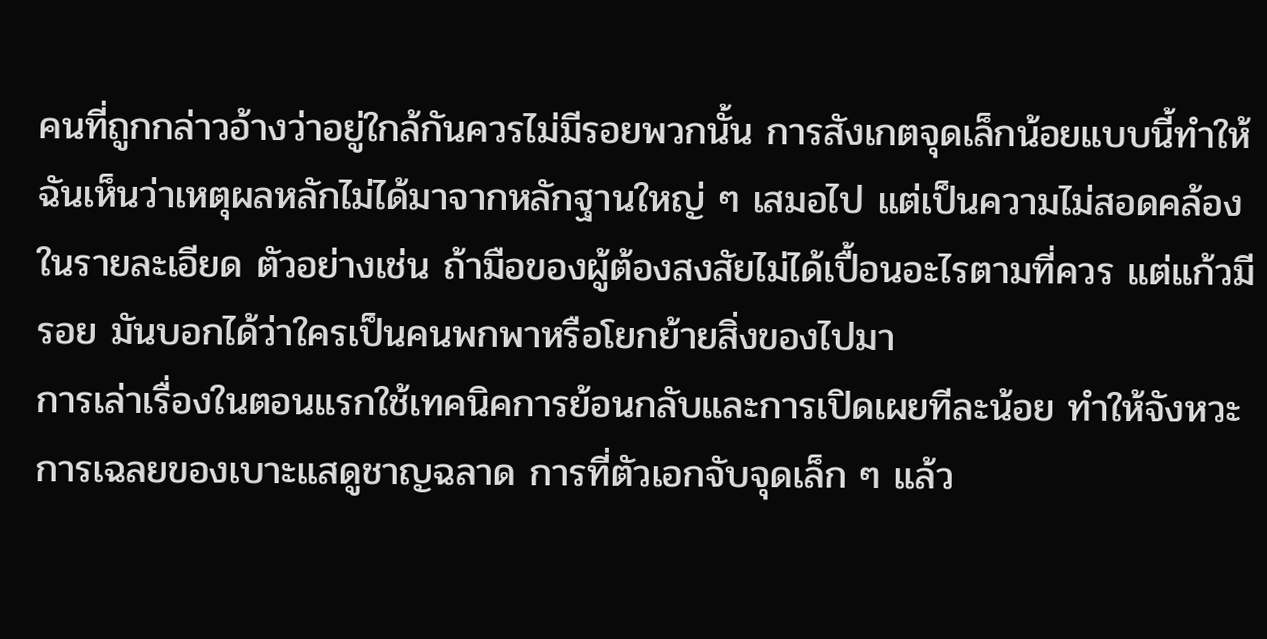คนที่ถูกกล่าวอ้างว่าอยู่ใกล้กันควรไม่มีรอยพวกนั้น การสังเกตจุดเล็กน้อยแบบนี้ทำให้ฉันเห็นว่าเหตุผลหลักไม่ได้มาจากหลักฐานใหญ่ ๆ เสมอไป แต่เป็นความไม่สอดคล้องในรายละเอียด ตัวอย่างเช่น ถ้ามือของผู้ต้องสงสัยไม่ได้เปื้อนอะไรตามที่ควร แต่แก้วมีรอย มันบอกได้ว่าใครเป็นคนพกพาหรือโยกย้ายสิ่งของไปมา
การเล่าเรื่องในตอนแรกใช้เทคนิคการย้อนกลับและการเปิดเผยทีละน้อย ทำให้จังหวะการเฉลยของเบาะแสดูชาญฉลาด การที่ตัวเอกจับจุดเล็ก ๆ แล้ว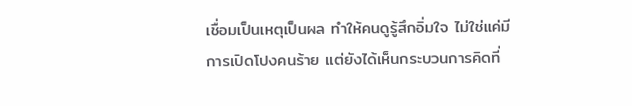เชื่อมเป็นเหตุเป็นผล ทำให้คนดูรู้สึกอิ่มใจ ไม่ใช่แค่มีการเปิดโปงคนร้าย แต่ยังได้เห็นกระบวนการคิดที่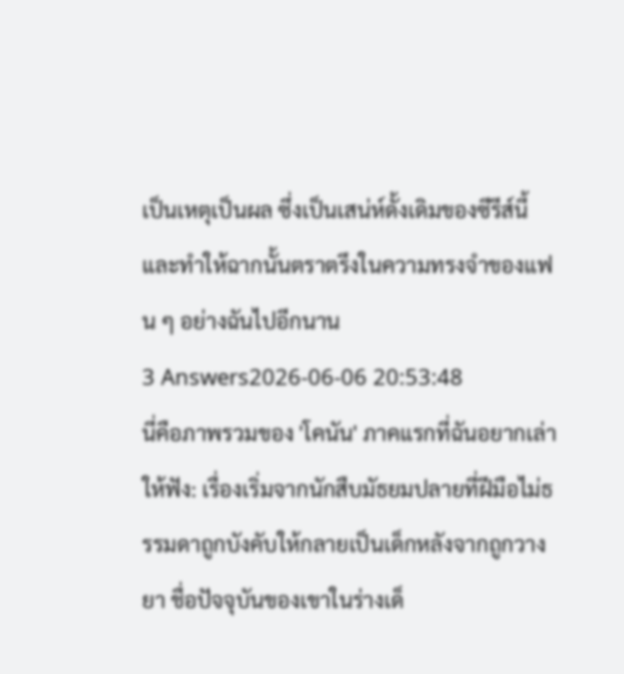เป็นเหตุเป็นผล ซึ่งเป็นเสน่ห์ดั้งเดิมของซีรีส์นี้และทำให้ฉากนั้นตราตรึงในความทรงจำของแฟน ๆ อย่างฉันไปอีกนาน
3 Answers2026-06-06 20:53:48
นี่คือภาพรวมของ 'โคนัน' ภาคแรกที่ฉันอยากเล่าให้ฟัง: เรื่องเริ่มจากนักสืบมัธยมปลายที่ฝีมือไม่ธรรมดาถูกบังคับให้กลายเป็นเด็กหลังจากถูกวางยา ชื่อปัจจุบันของเขาในร่างเด็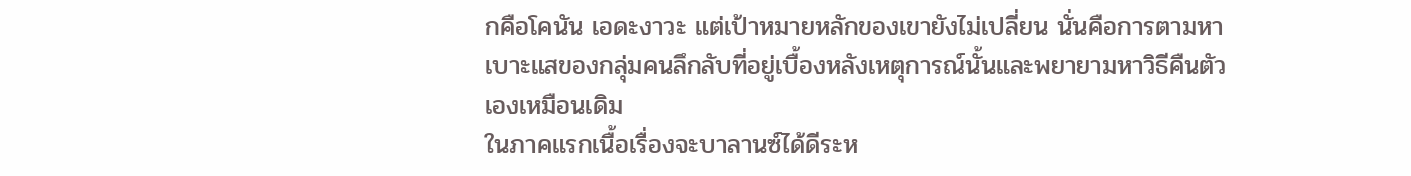กคือโคนัน เอดะงาวะ แต่เป้าหมายหลักของเขายังไม่เปลี่ยน นั่นคือการตามหาเบาะแสของกลุ่มคนลึกลับที่อยู่เบื้องหลังเหตุการณ์นั้นและพยายามหาวิธีคืนตัวเองเหมือนเดิม
ในภาคแรกเนื้อเรื่องจะบาลานซ์ได้ดีระห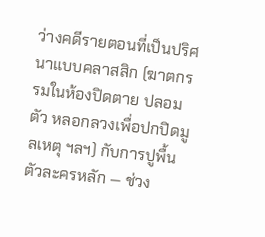ว่างคดีรายตอนที่เป็นปริศนาแบบคลาสสิก (ฆาตกรรมในห้องปิดตาย ปลอมตัว หลอกลวงเพื่อปกปิดมูลเหตุ ฯลฯ) กับการปูพื้นตัวละครหลัก — ช่วง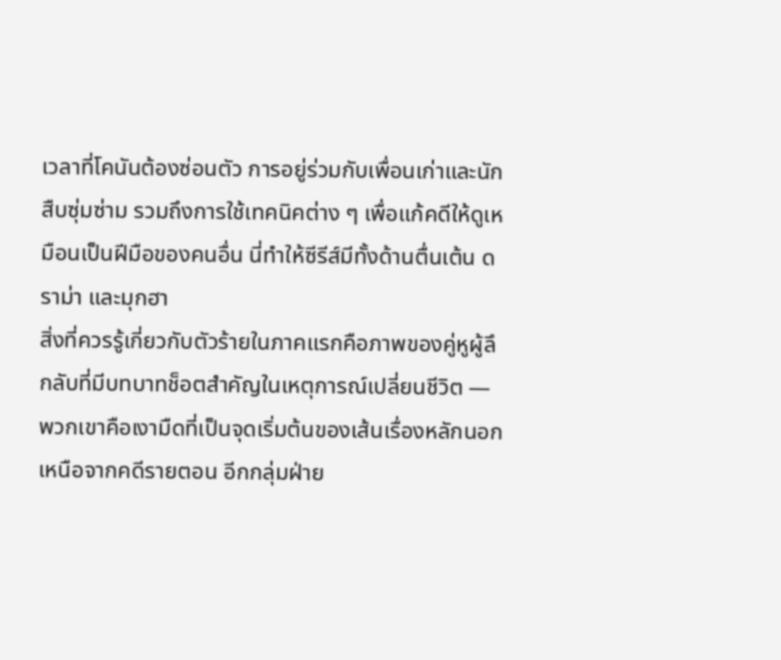เวลาที่โคนันต้องซ่อนตัว การอยู่ร่วมกับเพื่อนเก่าและนักสืบซุ่มซ่าม รวมถึงการใช้เทคนิคต่าง ๆ เพื่อแก้คดีให้ดูเหมือนเป็นฝีมือของคนอื่น นี่ทำให้ซีรีส์มีทั้งด้านตื่นเต้น ดราม่า และมุกฮา
สิ่งที่ควรรู้เกี่ยวกับตัวร้ายในภาคแรกคือภาพของคู่หูผู้ลึกลับที่มีบทบาทช็อตสำคัญในเหตุการณ์เปลี่ยนชีวิต — พวกเขาคือเงามืดที่เป็นจุดเริ่มต้นของเส้นเรื่องหลักนอกเหนือจากคดีรายตอน อีกกลุ่มฝ่าย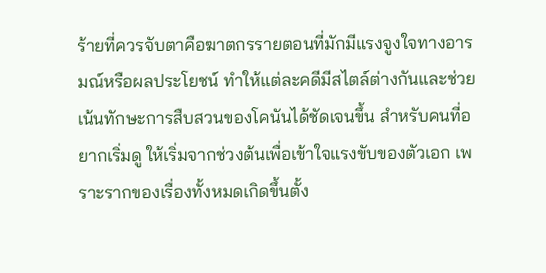ร้ายที่ควรจับตาคือฆาตกรรายตอนที่มักมีแรงจูงใจทางอารมณ์หรือผลประโยชน์ ทำให้แต่ละคดีมีสไตล์ต่างกันและช่วยเน้นทักษะการสืบสวนของโคนันได้ชัดเจนขึ้น สำหรับคนที่อยากเริ่มดู ให้เริ่มจากช่วงต้นเพื่อเข้าใจแรงขับของตัวเอก เพราะรากของเรื่องทั้งหมดเกิดขึ้นตั้ง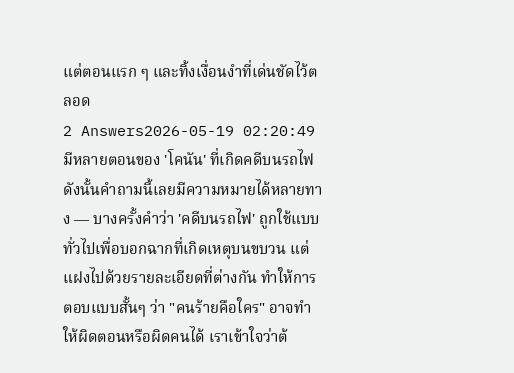แต่ตอนแรก ๆ และทิ้งเงื่อนงำที่เด่นชัดไว้ตลอด
2 Answers2026-05-19 02:20:49
มีหลายตอนของ 'โคนัน' ที่เกิดคดีบนรถไฟ ดังนั้นคำถามนี้เลยมีความหมายได้หลายทาง — บางครั้งคำว่า 'คดีบนรถไฟ' ถูกใช้แบบทั่วไปเพื่อบอกฉากที่เกิดเหตุบนขบวน แต่แฝงไปด้วยรายละเอียดที่ต่างกัน ทำให้การตอบแบบสั้นๆ ว่า "คนร้ายคือใคร" อาจทำให้ผิดตอนหรือผิดคนได้ เราเข้าใจว่าต้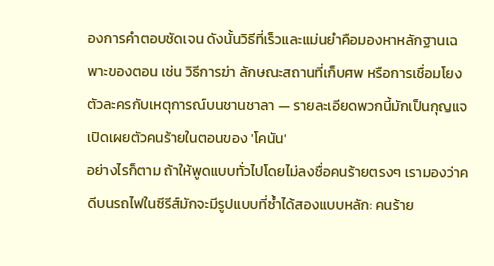องการคำตอบชัดเจน ดังนั้นวิธีที่เร็วและแม่นยำคือมองหาหลักฐานเฉพาะของตอน เช่น วิธีการฆ่า ลักษณะสถานที่เก็บศพ หรือการเชื่อมโยงตัวละครกับเหตุการณ์บนชานชาลา — รายละเอียดพวกนี้มักเป็นกุญแจเปิดเผยตัวคนร้ายในตอนของ 'โคนัน'
อย่างไรก็ตาม ถ้าให้พูดแบบทั่วไปโดยไม่ลงชื่อคนร้ายตรงๆ เรามองว่าคดีบนรถไฟในซีรีส์มักจะมีรูปแบบที่ซ้ำได้สองแบบหลัก: คนร้าย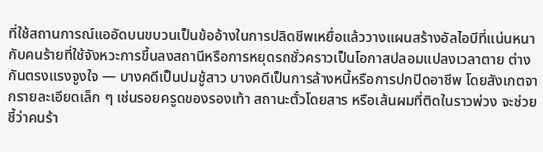ที่ใช้สถานการณ์แออัดบนขบวนเป็นข้ออ้างในการปลิดชีพเหยื่อแล้ววางแผนสร้างอัลไอบีที่แน่นหนา กับคนร้ายที่ใช้จังหวะการขึ้นลงสถานีหรือการหยุดรถชั่วคราวเป็นโอกาสปลอมแปลงเวลาตาย ต่างกันตรงแรงจูงใจ — บางคดีเป็นปมชู้สาว บางคดีเป็นการล้างหนี้หรือการปกปิดอาชีพ โดยสังเกตจากรายละเอียดเล็ก ๆ เช่นรอยครูดของรองเท้า สถานะตั๋วโดยสาร หรือเส้นผมที่ติดในราวพ่วง จะช่วยชี้ว่าคนร้า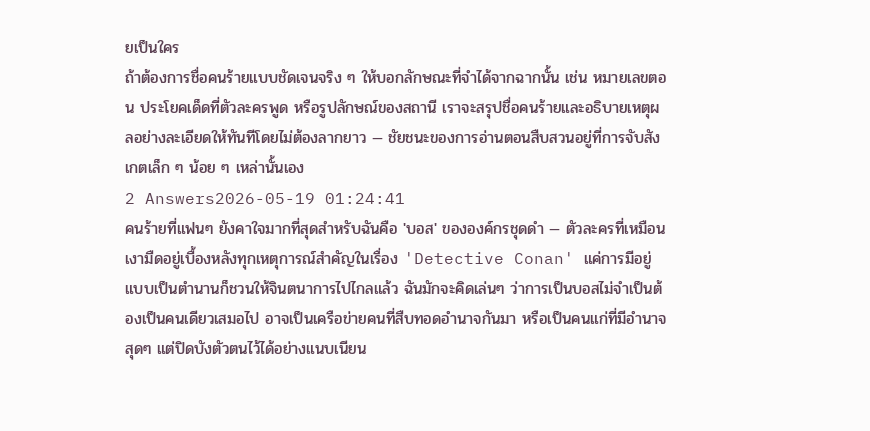ยเป็นใคร
ถ้าต้องการชื่อคนร้ายแบบชัดเจนจริง ๆ ให้บอกลักษณะที่จำได้จากฉากนั้น เช่น หมายเลขตอน ประโยคเด็ดที่ตัวละครพูด หรือรูปลักษณ์ของสถานี เราจะสรุปชื่อคนร้ายและอธิบายเหตุผลอย่างละเอียดให้ทันทีโดยไม่ต้องลากยาว — ชัยชนะของการอ่านตอนสืบสวนอยู่ที่การจับสังเกตเล็ก ๆ น้อย ๆ เหล่านั้นเอง
2 Answers2026-05-19 01:24:41
คนร้ายที่แฟนๆ ยังคาใจมากที่สุดสำหรับฉันคือ 'บอส' ขององค์กรชุดดำ — ตัวละครที่เหมือนเงามืดอยู่เบื้องหลังทุกเหตุการณ์สำคัญในเรื่อง 'Detective Conan' แค่การมีอยู่แบบเป็นตำนานก็ชวนให้จินตนาการไปไกลแล้ว ฉันมักจะคิดเล่นๆ ว่าการเป็นบอสไม่จำเป็นต้องเป็นคนเดียวเสมอไป อาจเป็นเครือข่ายคนที่สืบทอดอำนาจกันมา หรือเป็นคนแก่ที่มีอำนาจสุดๆ แต่ปิดบังตัวตนไว้ได้อย่างแนบเนียน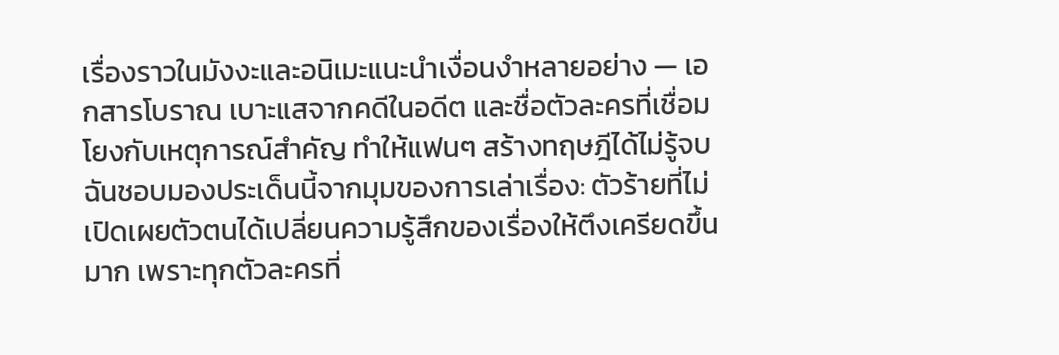เรื่องราวในมังงะและอนิเมะแนะนำเงื่อนงำหลายอย่าง — เอกสารโบราณ เบาะแสจากคดีในอดีต และชื่อตัวละครที่เชื่อมโยงกับเหตุการณ์สำคัญ ทำให้แฟนๆ สร้างทฤษฎีได้ไม่รู้จบ
ฉันชอบมองประเด็นนี้จากมุมของการเล่าเรื่อง: ตัวร้ายที่ไม่เปิดเผยตัวตนได้เปลี่ยนความรู้สึกของเรื่องให้ตึงเครียดขึ้นมาก เพราะทุกตัวละครที่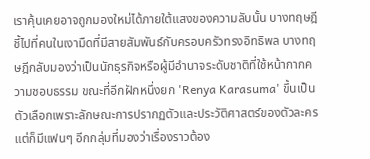เราคุ้นเคยอาจถูกมองใหม่ได้ภายใต้แสงของความลับนั้น บางทฤษฎีชี้ไปที่คนในเงามืดที่มีสายสัมพันธ์กับครอบครัวทรงอิทธิพล บางทฤษฎีกลับมองว่าเป็นนักธุรกิจหรือผู้มีอำนาจระดับชาติที่ใช้หน้ากากความชอบธรรม ขณะที่อีกฝักหนึ่งยก 'Renya Karasuma' ขึ้นเป็นตัวเลือกเพราะลักษณะการปรากฏตัวและประวัติศาสตร์ของตัวละคร แต่ก็มีแฟนๆ อีกกลุ่มที่มองว่าเรื่องราวต้อง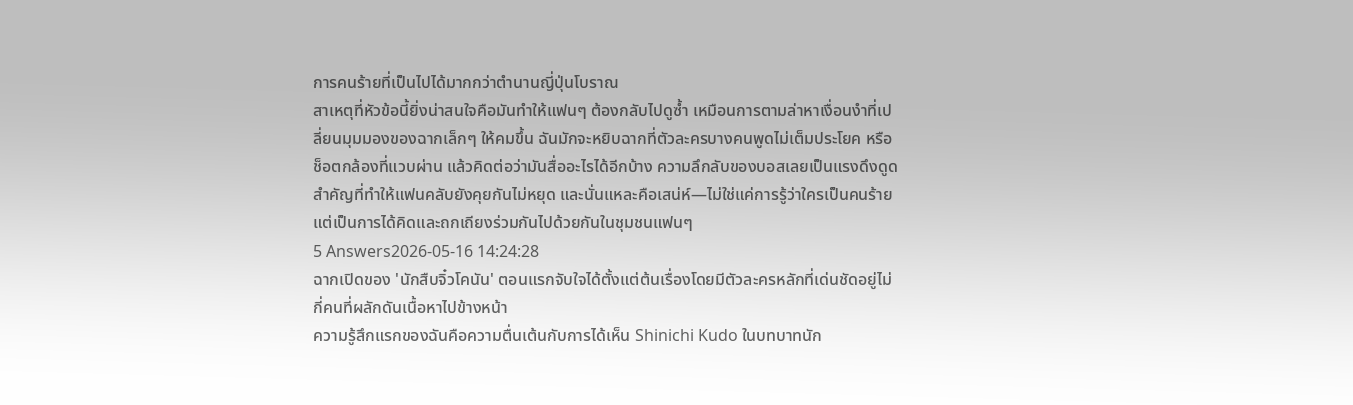การคนร้ายที่เป็นไปได้มากกว่าตำนานญี่ปุ่นโบราณ
สาเหตุที่หัวข้อนี้ยิ่งน่าสนใจคือมันทำให้แฟนๆ ต้องกลับไปดูซ้ำ เหมือนการตามล่าหาเงื่อนงำที่เปลี่ยนมุมมองของฉากเล็กๆ ให้คมขึ้น ฉันมักจะหยิบฉากที่ตัวละครบางคนพูดไม่เต็มประโยค หรือช็อตกล้องที่แวบผ่าน แล้วคิดต่อว่ามันสื่ออะไรได้อีกบ้าง ความลึกลับของบอสเลยเป็นแรงดึงดูดสำคัญที่ทำให้แฟนคลับยังคุยกันไม่หยุด และนั่นแหละคือเสน่ห์—ไม่ใช่แค่การรู้ว่าใครเป็นคนร้าย แต่เป็นการได้คิดและถกเถียงร่วมกันไปด้วยกันในชุมชนแฟนๆ
5 Answers2026-05-16 14:24:28
ฉากเปิดของ 'นักสืบจิ๋วโคนัน' ตอนแรกจับใจได้ตั้งแต่ต้นเรื่องโดยมีตัวละครหลักที่เด่นชัดอยู่ไม่กี่คนที่ผลักดันเนื้อหาไปข้างหน้า
ความรู้สึกแรกของฉันคือความตื่นเต้นกับการได้เห็น Shinichi Kudo ในบทบาทนัก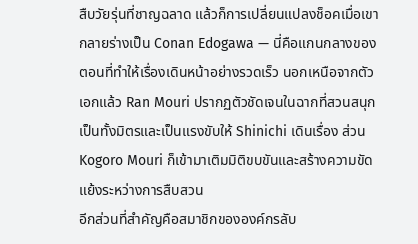สืบวัยรุ่นที่ชาญฉลาด แล้วก็การเปลี่ยนแปลงช็อคเมื่อเขากลายร่างเป็น Conan Edogawa — นี่คือแกนกลางของตอนที่ทำให้เรื่องเดินหน้าอย่างรวดเร็ว นอกเหนือจากตัวเอกแล้ว Ran Mouri ปรากฏตัวชัดเจนในฉากที่สวนสนุก เป็นทั้งมิตรและเป็นแรงขับให้ Shinichi เดินเรื่อง ส่วน Kogoro Mouri ก็เข้ามาเติมมิติขบขันและสร้างความขัดแย้งระหว่างการสืบสวน
อีกส่วนที่สำคัญคือสมาชิกขององค์กรลับ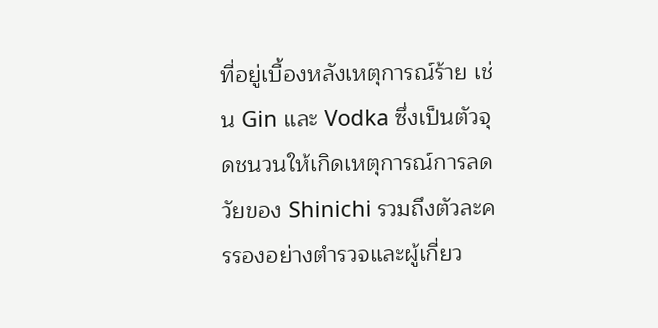ที่อยู่เบื้องหลังเหตุการณ์ร้าย เช่น Gin และ Vodka ซึ่งเป็นตัวจุดชนวนให้เกิดเหตุการณ์การลดวัยของ Shinichi รวมถึงตัวละครรองอย่างตำรวจและผู้เกี่ยว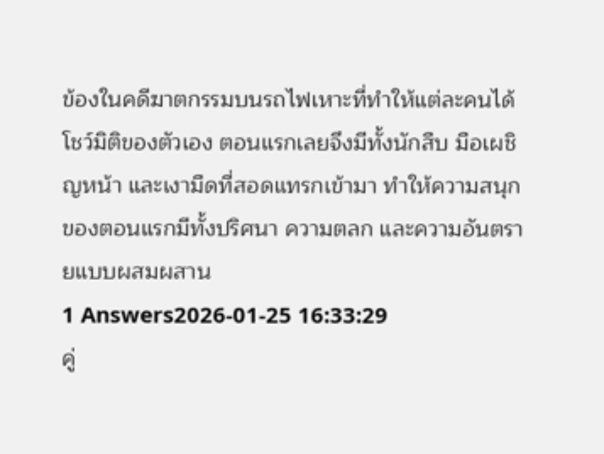ข้องในคดีฆาตกรรมบนรถไฟเหาะที่ทำให้แต่ละคนได้โชว์มิติของตัวเอง ตอนแรกเลยจึงมีทั้งนักสืบ มือเผชิญหน้า และเงามืดที่สอดแทรกเข้ามา ทำให้ความสนุกของตอนแรกมีทั้งปริศนา ความตลก และความอันตรายแบบผสมผสาน
1 Answers2026-01-25 16:33:29
คู่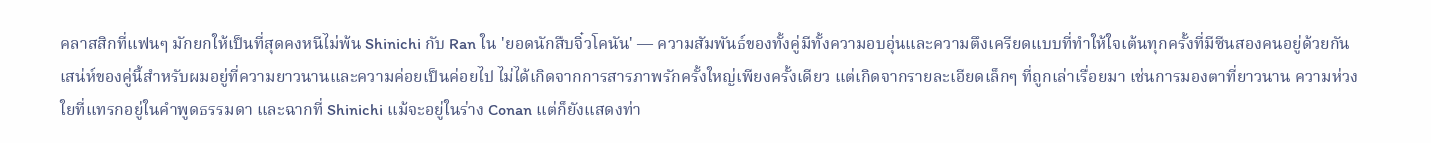คลาสสิกที่แฟนๆ มักยกให้เป็นที่สุดคงหนีไม่พ้น Shinichi กับ Ran ใน 'ยอดนักสืบจิ๋วโคนัน' — ความสัมพันธ์ของทั้งคู่มีทั้งความอบอุ่นและความตึงเครียดแบบที่ทำให้ใจเต้นทุกครั้งที่มีซีนสองคนอยู่ด้วยกัน
เสน่ห์ของคู่นี้สำหรับผมอยู่ที่ความยาวนานและความค่อยเป็นค่อยไป ไม่ได้เกิดจากการสารภาพรักครั้งใหญ่เพียงครั้งเดียว แต่เกิดจากรายละเอียดเล็กๆ ที่ถูกเล่าเรื่อยมา เช่นการมองตาที่ยาวนาน ความห่วงใยที่แทรกอยู่ในคำพูดธรรมดา และฉากที่ Shinichi แม้จะอยู่ในร่าง Conan แต่ก็ยังแสดงท่า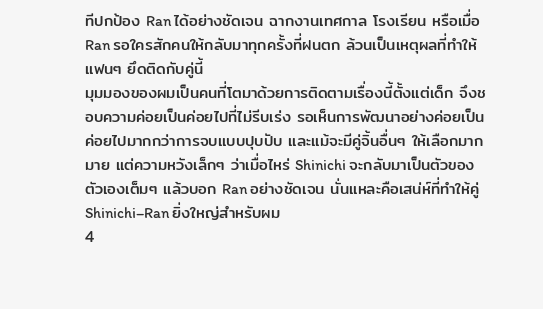ทีปกป้อง Ran ได้อย่างชัดเจน ฉากงานเทศกาล โรงเรียน หรือเมื่อ Ran รอใครสักคนให้กลับมาทุกครั้งที่ฝนตก ล้วนเป็นเหตุผลที่ทำให้แฟนๆ ยึดติดกับคู่นี้
มุมมองของผมเป็นคนที่โตมาด้วยการติดตามเรื่องนี้ตั้งแต่เด็ก จึงชอบความค่อยเป็นค่อยไปที่ไม่รีบเร่ง รอเห็นการพัฒนาอย่างค่อยเป็นค่อยไปมากกว่าการจบแบบปุบปับ และแม้จะมีคู่จิ้นอื่นๆ ให้เลือกมากมาย แต่ความหวังเล็กๆ ว่าเมื่อไหร่ Shinichi จะกลับมาเป็นตัวของตัวเองเต็มๆ แล้วบอก Ran อย่างชัดเจน นั่นแหละคือเสน่ห์ที่ทำให้คู่ Shinichi–Ran ยิ่งใหญ่สำหรับผม
4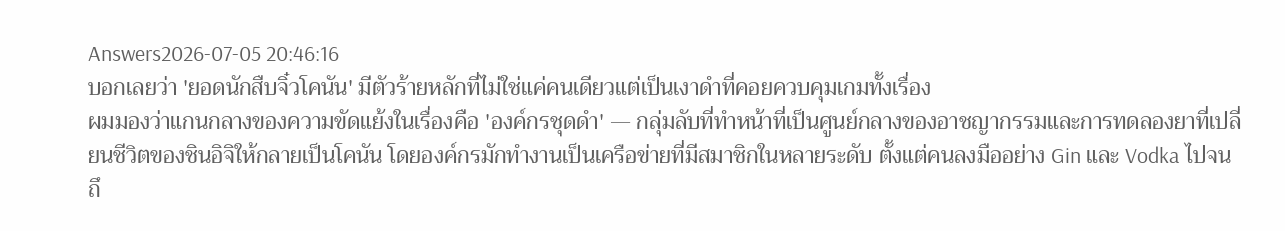Answers2026-07-05 20:46:16
บอกเลยว่า 'ยอดนักสืบจิ๋วโคนัน' มีตัวร้ายหลักที่ไม่ใช่แค่คนเดียวแต่เป็นเงาดำที่คอยควบคุมเกมทั้งเรื่อง
ผมมองว่าแกนกลางของความขัดแย้งในเรื่องคือ 'องค์กรชุดดำ' — กลุ่มลับที่ทำหน้าที่เป็นศูนย์กลางของอาชญากรรมและการทดลองยาที่เปลี่ยนชีวิตของชินอิจิให้กลายเป็นโคนัน โดยองค์กรมักทำงานเป็นเครือข่ายที่มีสมาชิกในหลายระดับ ตั้งแต่คนลงมืออย่าง Gin และ Vodka ไปจนถึ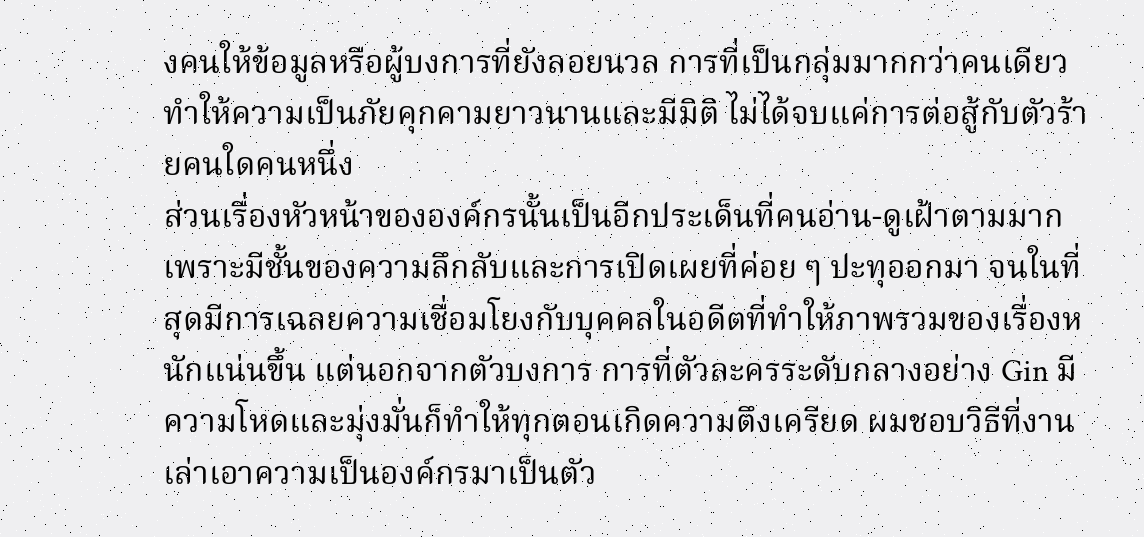งคนให้ข้อมูลหรือผู้บงการที่ยังลอยนวล การที่เป็นกลุ่มมากกว่าคนเดียวทำให้ความเป็นภัยคุกคามยาวนานและมีมิติ ไม่ได้จบแค่การต่อสู้กับตัวร้ายคนใดคนหนึ่ง
ส่วนเรื่องหัวหน้าขององค์กรนั้นเป็นอีกประเด็นที่คนอ่าน-ดูเฝ้าตามมาก เพราะมีชั้นของความลึกลับและการเปิดเผยที่ค่อย ๆ ปะทุออกมา จนในที่สุดมีการเฉลยความเชื่อมโยงกับบุคคลในอดีตที่ทำให้ภาพรวมของเรื่องหนักแน่นขึ้น แต่นอกจากตัวบงการ การที่ตัวละครระดับกลางอย่าง Gin มีความโหดและมุ่งมั่นก็ทำให้ทุกตอนเกิดความตึงเครียด ผมชอบวิธีที่งานเล่าเอาความเป็นองค์กรมาเป็นตัว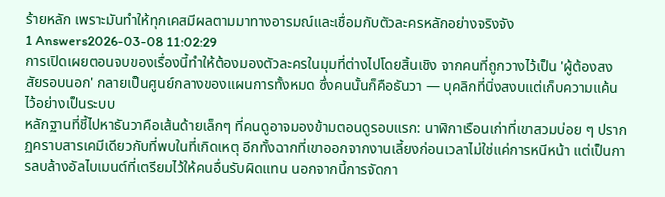ร้ายหลัก เพราะมันทำให้ทุกเคสมีผลตามมาทางอารมณ์และเชื่อมกับตัวละครหลักอย่างจริงจัง
1 Answers2026-03-08 11:02:29
การเปิดเผยตอนจบของเรื่องนี้ทำให้ต้องมองตัวละครในมุมที่ต่างไปโดยสิ้นเชิง จากคนที่ถูกวางไว้เป็น 'ผู้ต้องสงสัยรอบนอก' กลายเป็นศูนย์กลางของแผนการทั้งหมด ซึ่งคนนั้นก็คือธันวา — บุคลิกที่นิ่งสงบแต่เก็บความแค้นไว้อย่างเป็นระบบ
หลักฐานที่ชี้ไปหาธันวาคือเส้นด้ายเล็กๆ ที่คนดูอาจมองข้ามตอนดูรอบแรก: นาฬิกาเรือนเก่าที่เขาสวมบ่อย ๆ ปรากฏคราบสารเคมีเดียวกับที่พบในที่เกิดเหตุ อีกทั้งฉากที่เขาออกจากงานเลี้ยงก่อนเวลาไม่ใช่แค่การหนีหน้า แต่เป็นการลบล้างอัลไบเมนต์ที่เตรียมไว้ให้คนอื่นรับผิดแทน นอกจากนี้การจัดกา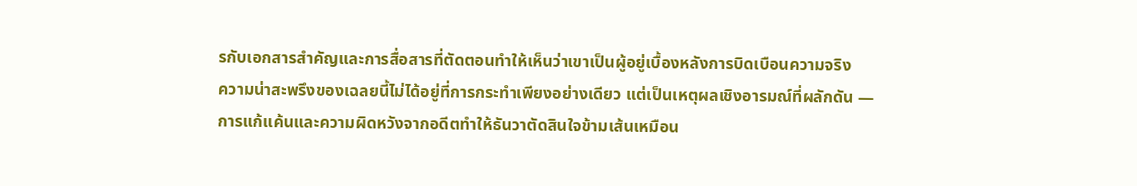รกับเอกสารสำคัญและการสื่อสารที่ตัดตอนทำให้เห็นว่าเขาเป็นผู้อยู่เบื้องหลังการบิดเบือนความจริง
ความน่าสะพรึงของเฉลยนี้ไม่ได้อยู่ที่การกระทำเพียงอย่างเดียว แต่เป็นเหตุผลเชิงอารมณ์ที่ผลักดัน — การแก้แค้นและความผิดหวังจากอดีตทำให้ธันวาตัดสินใจข้ามเส้นเหมือน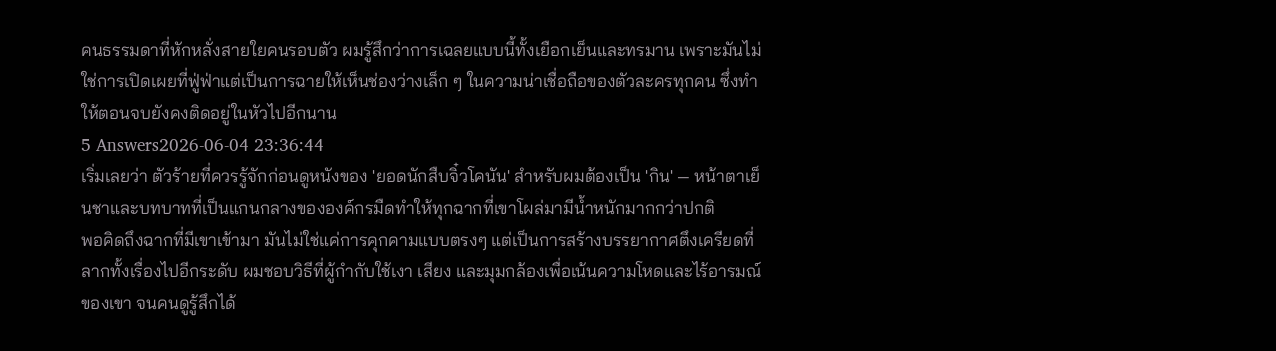คนธรรมดาที่หักหลั่งสายใยคนรอบตัว ผมรู้สึกว่าการเฉลยแบบนี้ทั้งเยือกเย็นและทรมาน เพราะมันไม่ใช่การเปิดเผยที่ฟู่ฟ่าแต่เป็นการฉายให้เห็นช่องว่างเล็ก ๆ ในความน่าเชื่อถือของตัวละครทุกคน ซึ่งทำให้ตอนจบยังคงติดอยู่ในหัวไปอีกนาน
5 Answers2026-06-04 23:36:44
เริ่มเลยว่า ตัวร้ายที่ควรรู้จักก่อนดูหนังของ 'ยอดนักสืบจิ๋วโคนัน' สำหรับผมต้องเป็น 'กิน' — หน้าตาเย็นชาและบทบาทที่เป็นแกนกลางขององค์กรมืดทำให้ทุกฉากที่เขาโผล่มามีน้ำหนักมากกว่าปกติ
พอคิดถึงฉากที่มีเขาเข้ามา มันไม่ใช่แค่การคุกคามแบบตรงๆ แต่เป็นการสร้างบรรยากาศตึงเครียดที่ลากทั้งเรื่องไปอีกระดับ ผมชอบวิธีที่ผู้กำกับใช้เงา เสียง และมุมกล้องเพื่อเน้นความโหดและไร้อารมณ์ของเขา จนคนดูรู้สึกได้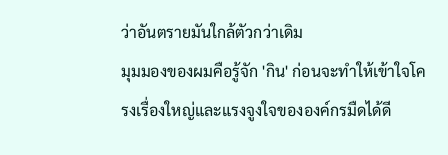ว่าอันตรายมันใกล้ตัวกว่าเดิม
มุมมองของผมคือรู้จัก 'กิน' ก่อนจะทำให้เข้าใจโครงเรื่องใหญ่และแรงจูงใจขององค์กรมืดได้ดี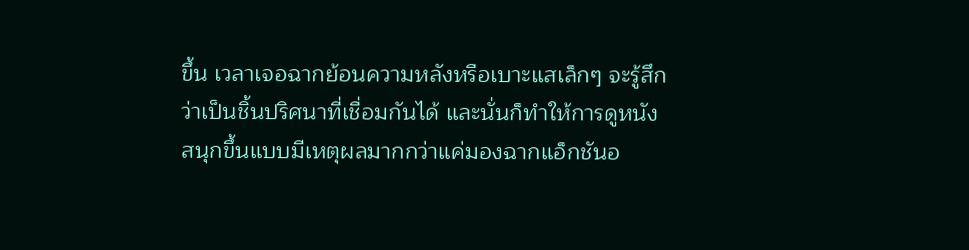ขึ้น เวลาเจอฉากย้อนความหลังหรือเบาะแสเล็กๆ จะรู้สึกว่าเป็นชิ้นปริศนาที่เชื่อมกันได้ และนั่นก็ทำให้การดูหนังสนุกขึ้นแบบมีเหตุผลมากกว่าแค่มองฉากแอ็กชันอ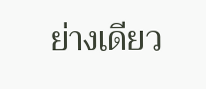ย่างเดียว